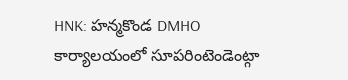HNK: హన్మకొండ DMHO కార్యాలయంలో సూపరింటెండెంట్గా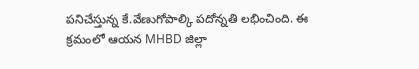పనిచేస్తున్న కే.వేణుగోపాల్కి పదోన్నతి లభించింది. ఈ క్రమంలో ఆయన MHBD జిల్లా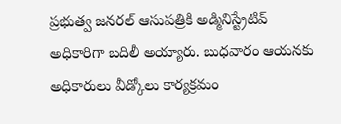ప్రభుత్వ జనరల్ ఆసుపత్రికి అడ్మినిస్ట్రేటివ్ అధికారిగా బదిలీ అయ్యారు. బుధవారం ఆయనకు అధికారులు వీడ్కోలు కార్యక్రమం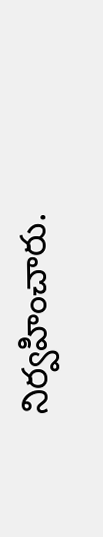నిర్వహించారు.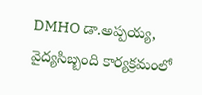DMHO డా.అప్పయ్య, వైద్యసిబ్బంది కార్యక్రమంలో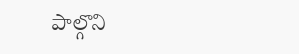పాల్గొని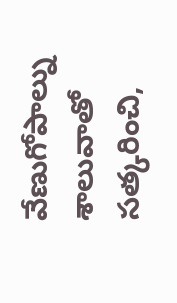వేణుగోపాల్ను శాలువాతో సత్కరించి,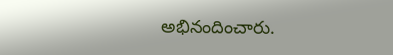అభినందించారు.